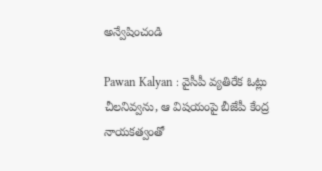అన్వేషించండి

Pawan Kalyan : వైసీపీ వ్యతిరేక ఓట్లు చీలనివ్వను, ఆ విషయంపై బీజేపీ కేంద్ర నాయకత్వంతో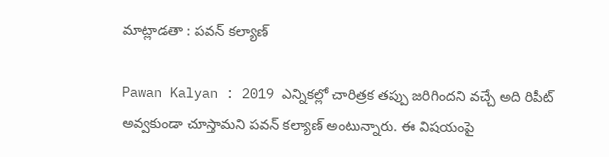మాట్లాడతా : పవన్ కల్యాణ్

Pawan Kalyan : 2019 ఎన్నికల్లో చారిత్రక తప్పు జరిగిందని వచ్చే అది రిపీట్ అవ్వకుండా చూస్తామని పవన్ కల్యాణ్ అంటున్నారు. ఈ విషయంపై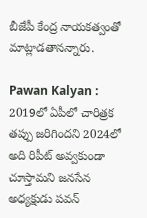బీజేపీ కేంద్ర నాయకత్వంతో మాట్లాడతానన్నారు.

Pawan Kalyan : 2019లో ఏపీలో చారిత్రక తప్పు జరిగిందని 2024లో అది రిపీట్ అవ్వకుండా చూస్తామని జనసేన అధ్యక్షుడు పవన్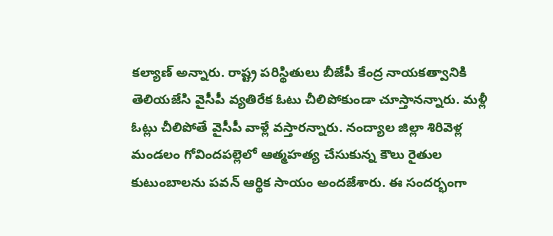కల్యాణ్ అన్నారు. రాష్ట్ర పరిస్థితులు బీజేపీ కేంద్ర నాయకత్వానికి తెలియజేసి వైసీపీ వ్యతిరేక ఓటు చీలిపోకుండా చూస్తానన్నారు. మళ్లీ ఓట్లు చీలిపోతే వైసీపీ వాళ్లే వస్తారన్నారు. నంద్యాల జిల్లా శిరివెళ్ల మండలం గోవిందపల్లెలో ఆత్మహత్య చేసుకున్న కౌలు రైతుల కుటుంబాలను పవన్‌ ఆర్థిక సాయం అందజేశారు. ఈ సందర్భంగా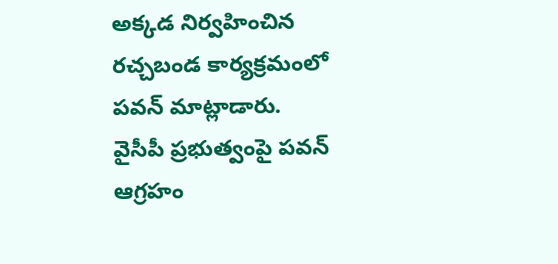అక్కడ నిర్వహించిన రచ్చబండ కార్యక్రమంలో పవన్ మాట్లాడారు. వైసీపీ ప్రభుత్వంపై పవన్‌ ఆగ్రహం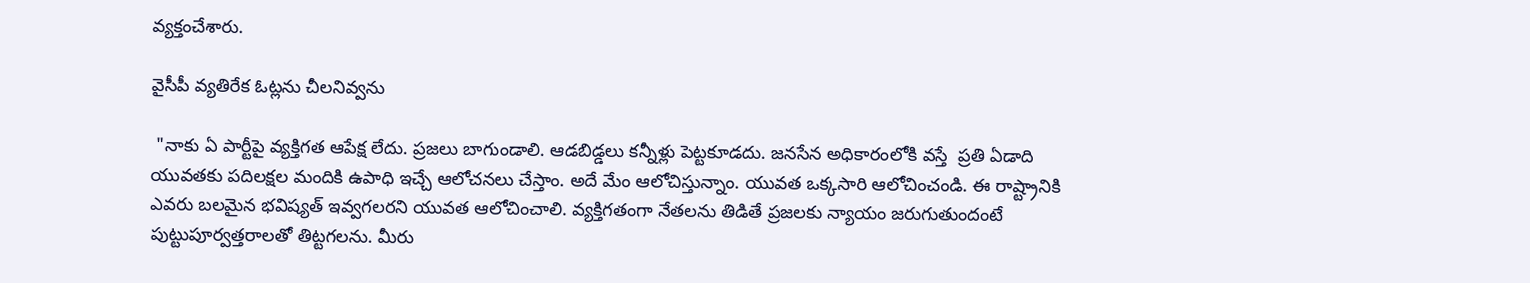వ్యక్తంచేశారు.

వైసీపీ వ్యతిరేక ఓట్లను చీలనివ్వను

 "నాకు ఏ పార్టీపై వ్యక్తిగత ఆపేక్ష లేదు. ప్రజలు బాగుండాలి. ఆడబిడ్డలు కన్నీళ్లు పెట్టకూడదు. జనసేన అధికారంలోకి వస్తే  ప్రతి ఏడాది యువతకు పదిలక్షల మందికి ఉపాధి ఇచ్చే ఆలోచనలు చేస్తాం. అదే మేం ఆలోచిస్తున్నాం. యువత ఒక్కసారి ఆలోచించండి. ఈ రాష్ట్రానికి ఎవరు బలమైన భవిష్యత్‌ ఇవ్వగలరని యువత ఆలోచించాలి. వ్యక్తిగతంగా నేతలను తిడితే ప్రజలకు న్యాయం జరుగుతుందంటే పుట్టుపూర్వత్తరాలతో తిట్టగలను. మీరు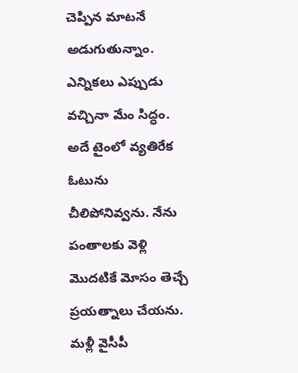చెప్పిన మాటనే అడుగుతున్నాం. ఎన్నికలు ఎప్పుడు వచ్చినా మేం సిద్ధం. అదే టైంలో వ్యతిరేక ఓటును చీలిపోనివ్వను. నేను పంతాలకు వెళ్లి మొదటికే మోసం తెచ్చే ప్రయత్నాలు చేయను. మళ్లీ వైసీపీ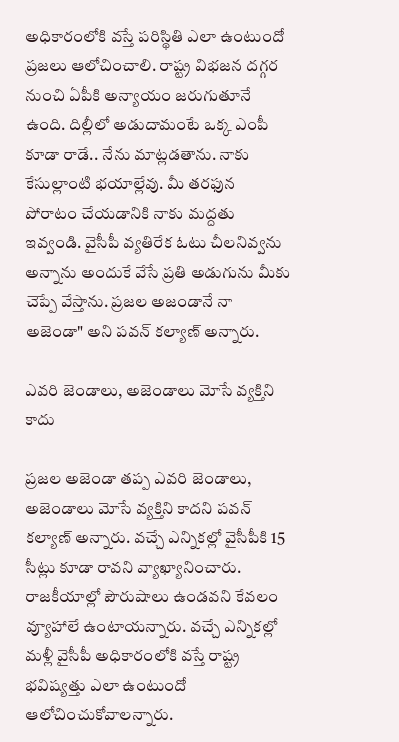అధికారంలోకి వస్తే పరిస్థితి ఎలా ఉంటుందో ప్రజలు ఆలోచించాలి. రాష్ట్ర విభజన దగ్గర నుంచి ఏపీకి అన్యాయం జరుగుతూనే ఉంది. దిల్లీలో అడుదామంటే ఒక్క ఎంపీ కూడా రాడే.. నేను మాట్లడతాను. నాకు కేసుల్లాంటి భయాల్లేవు. మీ తరఫున పోరాటం చేయడానికి నాకు మద్దతు ఇవ్వండి. వైసీపీ వ్యతిరేక ఓటు చీలనివ్వను అన్నాను అందుకే వేసే ప్రతి అడుగును మీకు చెప్పే వేస్తాను. ప్రజల అజండానే నా అజెండా" అని పవన్ కల్యాణ్ అన్నారు.

ఎవరి జెండాలు, అజెండాలు మోసే వ్యక్తిని కాదు

ప్రజల అజెండా తప్ప ఎవరి జెండాలు, అజెండాలు మోసే వ్యక్తిని కాదని పవన్‌ కల్యాణ్‌ అన్నారు. వచ్చే ఎన్నికల్లో వైసీపీకి 15 సీట్లు కూడా రావని వ్యాఖ్యానించారు. రాజకీయాల్లో పౌరుషాలు ఉండవని కేవలం వ్యూహాలే ఉంటాయన్నారు. వచ్చే ఎన్నికల్లో మళ్లీ వైసీపీ అధికారంలోకి వస్తే రాష్ట్ర భవిష్యత్తు ఎలా ఉంటుందో ఆలోచించుకోవాలన్నారు.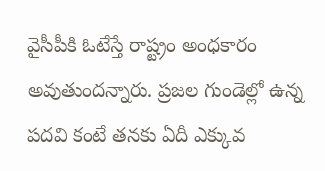వైసీపీకి ఓటేస్తే రాష్ట్రం అంధకారం అవుతుందన్నారు. ప్రజల గుండెల్లో ఉన్న పదవి కంటే తనకు ఏదీ ఎక్కువ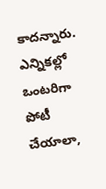కాదన్నారు. ఎన్నికల్లో ఒంటరిగా పోటీ చేయాలా,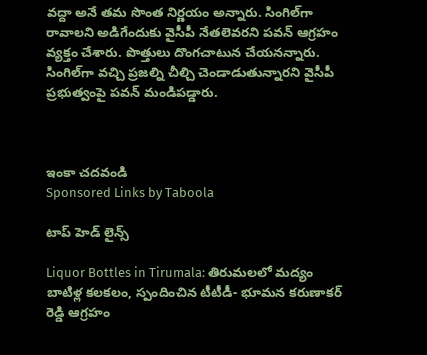వద్దా అనే తమ సొంత నిర్ణయం అన్నారు. సింగిల్‌గా రావాలని అడిగేందుకు వైసీపీ నేతలెవరని పవన్‌ ఆగ్రహం వ్యక్తం చేశారు. పొత్తులు దొంగచాటున చేయనన్నారు. సింగిల్‌గా వచ్చి ప్రజల్ని చీల్చి చెండాడుతున్నారని వైసీపీ ప్రభుత్వంపై పవన్ మండిపడ్డారు.



ఇంకా చదవండి
Sponsored Links by Taboola

టాప్ హెడ్ లైన్స్

Liquor Bottles in Tirumala: తిరుమలలో మద్యం బాటిళ్ల కలకలం, స్పందించిన టీటీడీ- భూమన కరుణాకర్ రెడ్డి ఆగ్రహం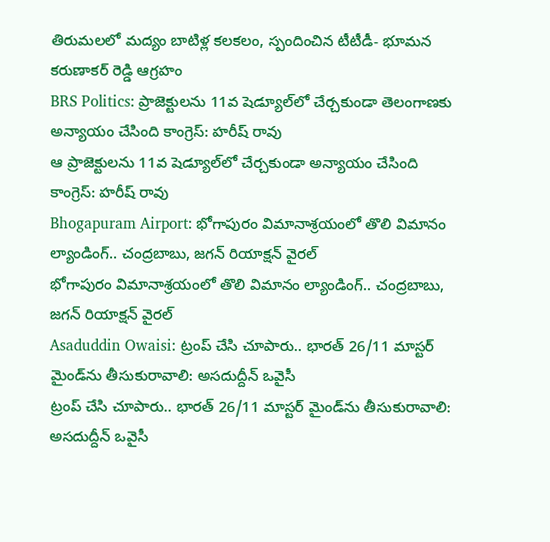తిరుమలలో మద్యం బాటిళ్ల కలకలం, స్పందించిన టీటీడీ- భూమన కరుణాకర్ రెడ్డి ఆగ్రహం
BRS Politics: ప్రాజెక్టులను 11వ షెడ్యూల్‌లో చేర్చకుండా తెలంగాణకు అన్యాయం చేసింది కాంగ్రెస్: హరీష్ రావు
ఆ ప్రాజెక్టులను 11వ షెడ్యూల్‌లో చేర్చకుండా అన్యాయం చేసింది కాంగ్రెస్: హరీష్ రావు
Bhogapuram Airport: భోగాపురం విమానాశ్రయంలో తొలి విమానం ల్యాండింగ్.. చంద్రబాబు, జగన్ రియాక్షన్ వైరల్
భోగాపురం విమానాశ్రయంలో తొలి విమానం ల్యాండింగ్.. చంద్రబాబు, జగన్ రియాక్షన్ వైరల్
Asaduddin Owaisi: ట్రంప్ చేసి చూపారు.. భారత్ 26/11 మాస్టర్ మైండ్‌ను తీసుకురావాలి: అసదుద్దీన్ ఒవైసీ
ట్రంప్ చేసి చూపారు.. భారత్ 26/11 మాస్టర్ మైండ్‌ను తీసుకురావాలి: అసదుద్దీన్ ఒవైసీ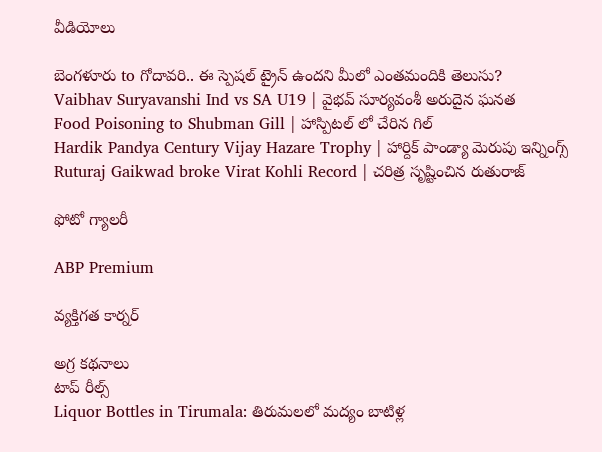వీడియోలు

బెంగళూరు to గోదావరి.. ఈ స్పెషల్ ట్రైన్ ఉందని మీలో ఎంతమందికి తెలుసు?
Vaibhav Suryavanshi Ind vs SA U19 | వైభవ్ సూర్యవంశీ అరుదైన ఘనత
Food Poisoning to Shubman Gill | హాస్పిటల్ లో చేరిన గిల్
Hardik Pandya Century Vijay Hazare Trophy | హార్దిక్ పాండ్యా మెరుపు ఇన్నింగ్స్
Ruturaj Gaikwad broke Virat Kohli Record | చరిత్ర సృష్టించిన రుతురాజ్

ఫోటో గ్యాలరీ

ABP Premium

వ్యక్తిగత కార్నర్

అగ్ర కథనాలు
టాప్ రీల్స్
Liquor Bottles in Tirumala: తిరుమలలో మద్యం బాటిళ్ల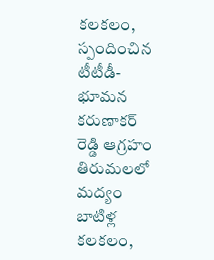కలకలం, స్పందించిన టీటీడీ- భూమన కరుణాకర్ రెడ్డి ఆగ్రహం
తిరుమలలో మద్యం బాటిళ్ల కలకలం,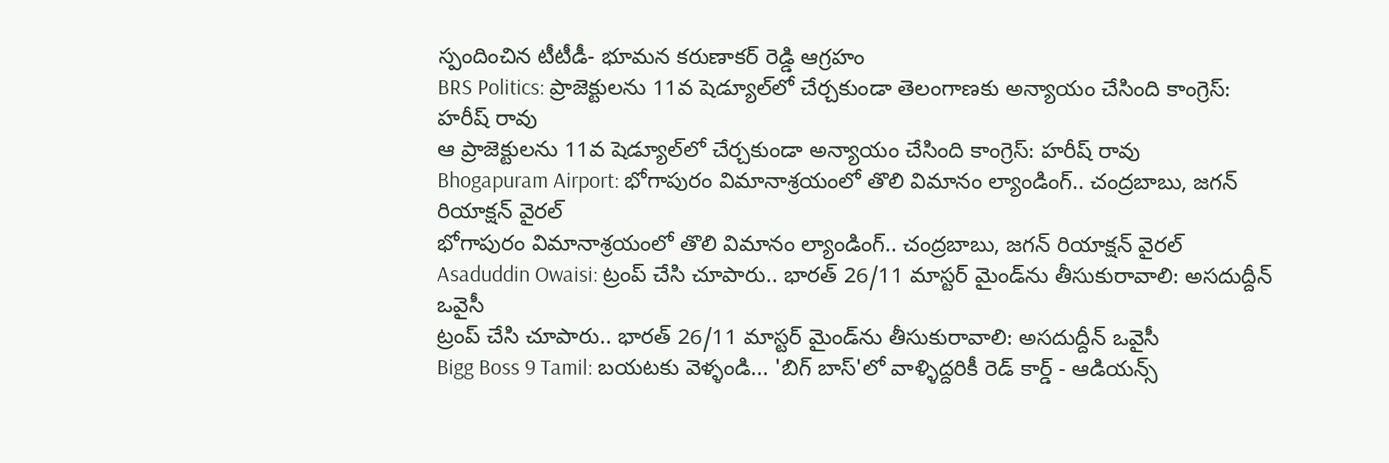స్పందించిన టీటీడీ- భూమన కరుణాకర్ రెడ్డి ఆగ్రహం
BRS Politics: ప్రాజెక్టులను 11వ షెడ్యూల్‌లో చేర్చకుండా తెలంగాణకు అన్యాయం చేసింది కాంగ్రెస్: హరీష్ రావు
ఆ ప్రాజెక్టులను 11వ షెడ్యూల్‌లో చేర్చకుండా అన్యాయం చేసింది కాంగ్రెస్: హరీష్ రావు
Bhogapuram Airport: భోగాపురం విమానాశ్రయంలో తొలి విమానం ల్యాండింగ్.. చంద్రబాబు, జగన్ రియాక్షన్ వైరల్
భోగాపురం విమానాశ్రయంలో తొలి విమానం ల్యాండింగ్.. చంద్రబాబు, జగన్ రియాక్షన్ వైరల్
Asaduddin Owaisi: ట్రంప్ చేసి చూపారు.. భారత్ 26/11 మాస్టర్ మైండ్‌ను తీసుకురావాలి: అసదుద్దీన్ ఒవైసీ
ట్రంప్ చేసి చూపారు.. భారత్ 26/11 మాస్టర్ మైండ్‌ను తీసుకురావాలి: అసదుద్దీన్ ఒవైసీ
Bigg Boss 9 Tamil: బయటకు వెళ్ళండి... 'బిగ్ బాస్'లో వాళ్ళిద్దరికీ రెడ్ కార్డ్ - ఆడియన్స్‌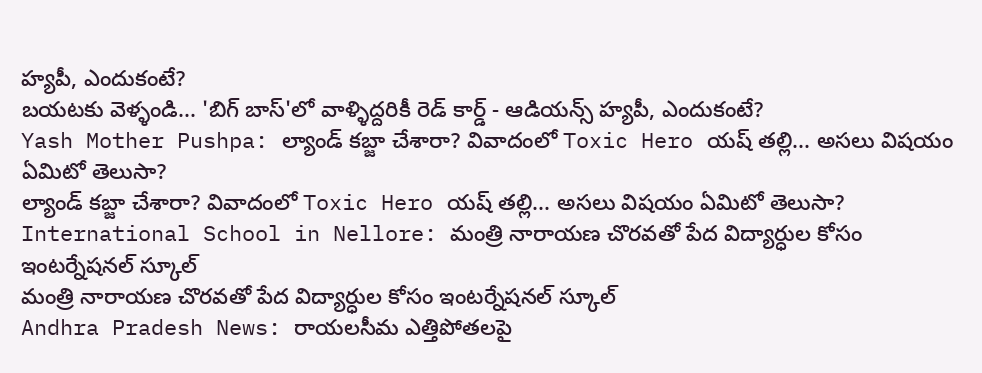హ్యపీ, ఎందుకంటే?
బయటకు వెళ్ళండి... 'బిగ్ బాస్'లో వాళ్ళిద్దరికీ రెడ్ కార్డ్ - ఆడియన్స్‌ హ్యపీ, ఎందుకంటే?
Yash Mother Pushpa: ల్యాండ్ కబ్జా చేశారా? వివాదంలో Toxic Hero యష్ తల్లి... అసలు విషయం ఏమిటో తెలుసా?
ల్యాండ్ కబ్జా చేశారా? వివాదంలో Toxic Hero యష్ తల్లి... అసలు విషయం ఏమిటో తెలుసా?
International School in Nellore: మంత్రి నారాయణ చొరవతో పేద విద్యార్ధుల కోసం ఇంటర్నేషనల్ స్కూల్
మంత్రి నారాయణ చొరవతో పేద విద్యార్ధుల కోసం ఇంటర్నేషనల్ స్కూల్
Andhra Pradesh News: రాయలసీమ ఎత్తిపోతలపై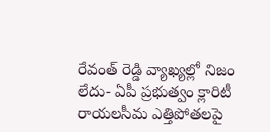రేవంత్ రెడ్డి వ్యాఖ్యల్లో నిజం లేదు- ఏపీ ప్రభుత్వం క్లారిటీ
రాయలసీమ ఎత్తిపోతలపై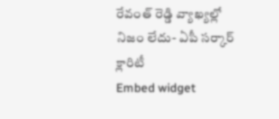రేవంత్ రెడ్డి వ్యాఖ్యల్లో నిజం లేదు- ఏపీ సర్కార్ క్లారిటీ
Embed widget